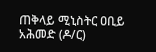ጠቅላይ ሚኒስትር ዐቢይ አሕመድ (ዶ/ር)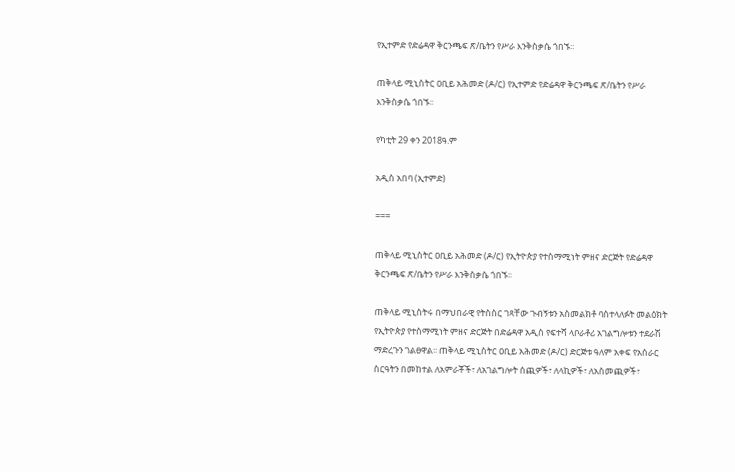የኢተምድ የድሬዳዋ ቅርንጫፍ ጽ/ቤትን የሥራ እንቅስቃሴ ጎበኙ፡፡

ጠቅላይ ሚኒስትር ዐቢይ አሕመድ (ዶ/ር) የኢተምድ የድሬዳዋ ቅርንጫፍ ጽ/ቤትን የሥራ እንቅስቃሴ ጎበኙ፡፡

የካቲት 29 ቀን 2018ዓ.ም

አዲስ አበባ (ኢተምድ)

===

ጠቅላይ ሚኒስትር ዐቢይ አሕመድ (ዶ/ር) የኢትዮጵያ የተስማሚነት ምዘና ድርጅት የድሬዳዋ ቅርንጫፍ ጽ/ቤትን የሥራ እንቅስቃሴ ጎበኙ፡፡

ጠቅላይ ሚኒስትሩ በማህበራዊ የትስስር ገጻቸው ጉብኝቱን አስመልክቶ ባስተላለፉት መልዕክት የኢትዮጵያ የተስማሚነት ምዘና ድርጅት በድሬዳዋ አዲስ የፍተሻ ላቦራቶሪ አገልግሎቱን ተደራሽ ማድረጉን ገልፀዋል፡፡ ጠቅላይ ሚኒስትር ዐቢይ አሕመድ (ዶ/ር) ድርጅቱ ዓለም አቀፍ የአሰራር ስርዓትን በመከተል ለአምራቾች፣ ለአገልግሎት ሰጪዎች፣ ለላኪዎች፣ ለአስመጪዎች፣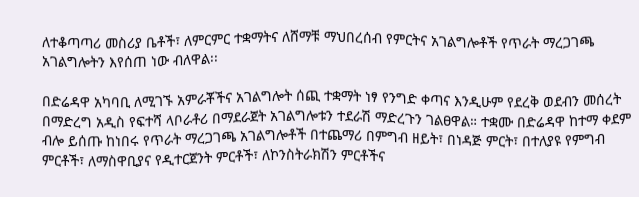ለተቆጣጣሪ መስሪያ ቤቶች፣ ለምርምር ተቋማትና ለሸማቹ ማህበረሰብ የምርትና አገልግሎቶች የጥራት ማረጋገጫ አገልግሎትን እየሰጠ ነው ብለዋል፡፡

በድሬዳዋ አካባቢ ለሚገኙ አምራቾችና አገልግሎት ሰጪ ተቋማት ነፃ የንግድ ቀጣና እንዲሁም የደረቅ ወደብን መሰረት በማድረግ አዲስ የፍተሻ ላቦራቶሪ በማደራጀት አገልግሎቱን ተደራሽ ማድረጉን ገልፀዋል። ተቋሙ በድሬዳዋ ከተማ ቀደም ብሎ ይሰጡ ከነበሩ የጥራት ማረጋገጫ አገልግሎቶች በተጨማሪ በምግብ ዘይት፣ በነዳጅ ምርት፣ በተለያዩ የምግብ ምርቶች፣ ለማስዋቢያና የዲተርጀንት ምርቶች፣ ለኮንስትራክሽን ምርቶችና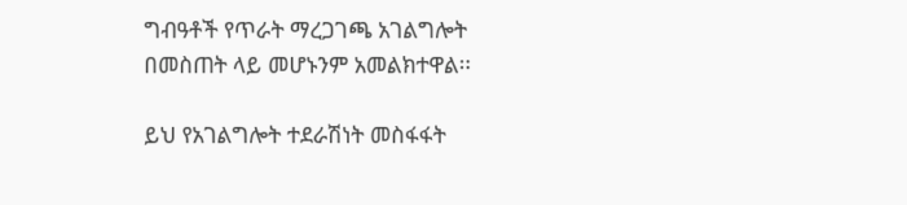ግብዓቶች የጥራት ማረጋገጫ አገልግሎት በመስጠት ላይ መሆኑንም አመልክተዋል፡፡

ይህ የአገልግሎት ተደራሽነት መስፋፋት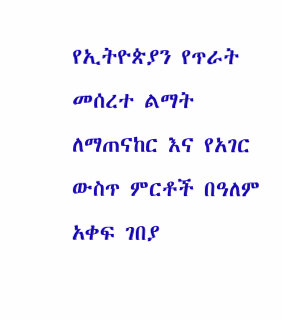የኢትዮጵያን የጥራት መሰረተ ልማት ለማጠናከር እና የአገር ውስጥ ምርቶች በዓለም አቀፍ ገበያ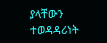ያላቸውን ተወዳዳሪነት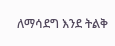ለማሳደግ እንደ ትልቅ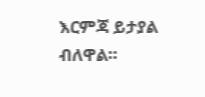እርምጃ ይታያል ብለዋል።